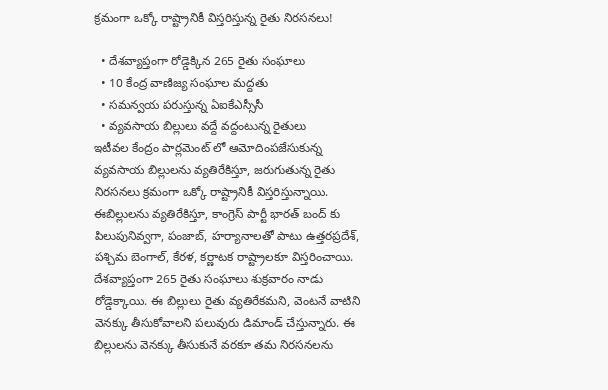క్రమంగా ఒక్కో రాష్ట్రానికీ విస్తరిస్తున్న రైతు నిరసనలు!

  • దేశవ్యాప్తంగా రోడ్డెక్కిన 265 రైతు సంఘాలు
  • 10 కేంద్ర వాణిజ్య సంఘాల మద్దతు
  • సమన్వయ పరుస్తున్న ఏఐకేఎస్సీసీ
  • వ్యవసాయ బిల్లులు వద్దే వద్దంటున్న రైతులు
ఇటీవల కేంద్రం పార్లమెంట్ లో ఆమోదింపజేసుకున్న వ్యవసాయ బిల్లులను వ్యతిరేకిస్తూ, జరుగుతున్న రైతు నిరసనలు క్రమంగా ఒక్కో రాష్ట్రానికీ విస్తరిస్తున్నాయి. ఈబిల్లులను వ్యతిరేకిస్తూ, కాంగ్రెస్ పార్టీ భారత్ బంద్ కు పిలుపునివ్వగా, పంజాబ్, హర్యానాలతో పాటు ఉత్తరప్రదేశ్, పశ్చిమ బెంగాల్, కేరళ, కర్ణాటక రాష్ట్రాలకూ విస్తరించాయి. దేశవ్యాప్తంగా 265 రైతు సంఘాలు శుక్రవారం నాడు రోడ్డెక్కాయి. ఈ బిల్లులు రైతు వ్యతిరేకమని, వెంటనే వాటిని వెనక్కు తీసుకోవాలని పలువురు డిమాండ్ చేస్తున్నారు. ఈ బిల్లులను వెనక్కు తీసుకునే వరకూ తమ నిరసనలను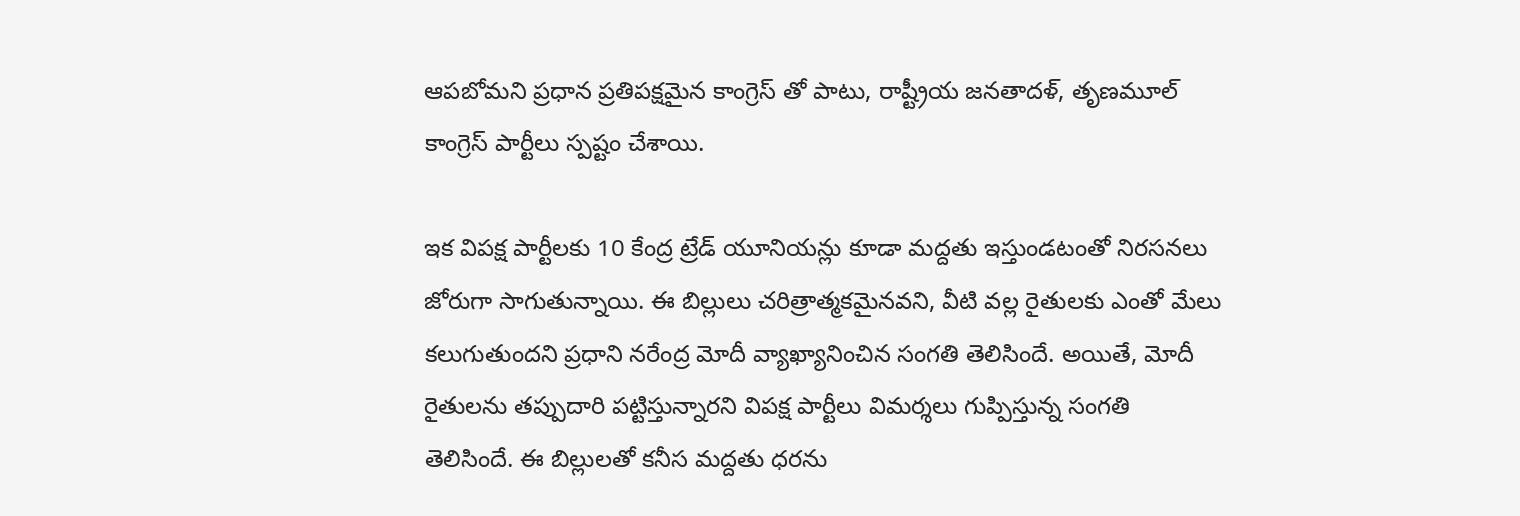ఆపబోమని ప్రధాన ప్రతిపక్షమైన కాంగ్రెస్ తో పాటు, రాష్ట్రీయ జనతాదళ్, తృణమూల్ కాంగ్రెస్ పార్టీలు స్పష్టం చేశాయి.

ఇక విపక్ష పార్టీలకు 10 కేంద్ర ట్రేడ్ యూనియన్లు కూడా మద్దతు ఇస్తుండటంతో నిరసనలు జోరుగా సాగుతున్నాయి. ఈ బిల్లులు చరిత్రాత్మకమైనవని, వీటి వల్ల రైతులకు ఎంతో మేలు కలుగుతుందని ప్రధాని నరేంద్ర మోదీ వ్యాఖ్యానించిన సంగతి తెలిసిందే. అయితే, మోదీ రైతులను తప్పుదారి పట్టిస్తున్నారని విపక్ష పార్టీలు విమర్శలు గుప్పిస్తున్న సంగతి తెలిసిందే. ఈ బిల్లులతో కనీస మద్దతు ధరను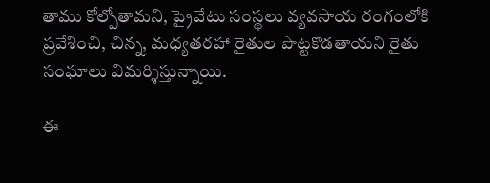తాము కోల్పోతామని, ప్రైవేటు సంస్థలు వ్యవసాయ రంగంలోకి ప్రవేశించి, చిన్న, మధ్యతరహా రైతుల పొట్టకొడతాయని రైతు సంఘాలు విమర్శిస్తున్నాయి.

ఈ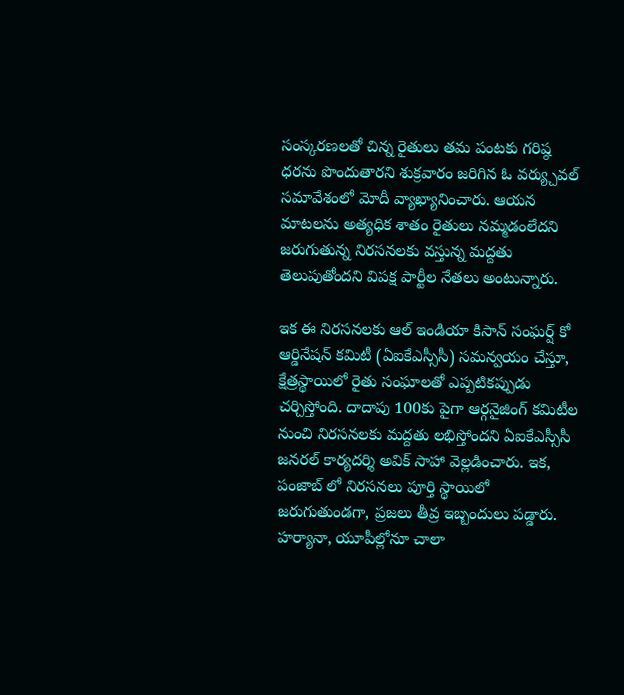సంస్కరణలతో చిన్న రైతులు తమ పంటకు గరిష్ఠ ధరను పొందుతారని శుక్రవారం జరిగిన ఓ వర్య్చువల్ సమావేశంలో మోదీ వ్యాఖ్యానించారు. ఆయన మాటలను అత్యధిక శాతం రైతులు నమ్మడంలేదని జరుగుతున్న నిరసనలకు వస్తున్న మద్దతు తెలుపుతోందని విపక్ష పార్టీల నేతలు అంటున్నారు.

ఇక ఈ నిరసనలకు ఆల్ ఇండియా కిసాన్ సంఘర్ష్ కో ఆర్డినేషన్ కమిటీ (ఏఐకేఎస్సీసీ) సమన్వయం చేస్తూ, క్షేత్రస్థాయిలో రైతు సంఘాలతో ఎప్పటికప్పుడు చర్చిస్తోంది. దాదాపు 100కు పైగా ఆర్గనైజింగ్ కమిటీల నుంచి నిరసనలకు మద్దతు లభిస్తోందని ఏఐకేఎస్సీసీ జనరల్ కార్యదర్శి అవిక్ సాహా వెల్లడించారు. ఇక, పంజాబ్ లో నిరసనలు పూర్తి స్థాయిలో జరుగుతుండగా, ప్రజలు తీవ్ర ఇబ్బందులు పడ్డారు. హర్యానా, యూపీల్లోనూ చాలా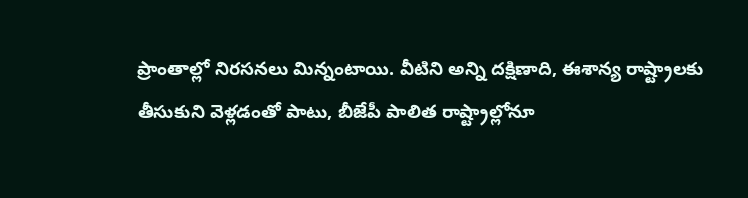ప్రాంతాల్లో నిరసనలు మిన్నంటాయి. వీటిని అన్ని దక్షిణాది, ఈశాన్య రాష్ట్రాలకు తీసుకుని వెళ్లడంతో పాటు, బీజేపీ పాలిత రాష్ట్రాల్లోనూ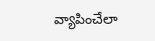వ్యాపించేలా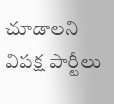చూడాలని విపక్ష పార్టీలు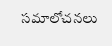సమాలోచనలు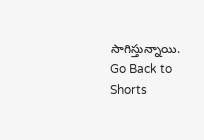సాగిస్తున్నాయి.
Go Back to Shorts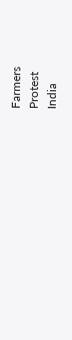Farmers
Protest
India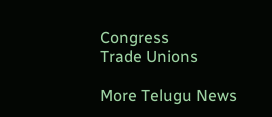Congress
Trade Unions

More Telugu News